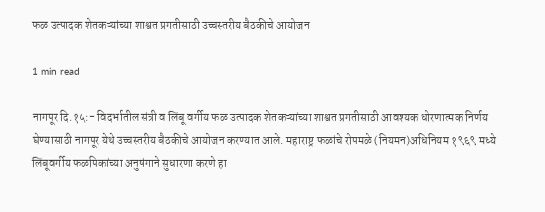फळ उत्पादक शेतकऱ्यांच्या शाश्वत प्रगतीसाठी उच्चस्तरीय बैठकीचे आयोजन

1 min read

नागपूर दि.१५:- विदर्भातील संत्री व लिंबू वर्गीय फळ उत्पादक शेतकऱ्यांच्या शाश्वत प्रगतीसाठी आवश्यक धोरणात्मक निर्णय घेण्यासाठी नागपूर येथे उच्चस्तरीय बैठकीचे आयोजन करण्यात आले. महाराष्ट्र फळांचे रोपमळे (नियमन)अधिनियम १९६९ मध्ये लिंबूवर्गीय फळपिकांच्या अनुषंगाने सुधारणा करणे हा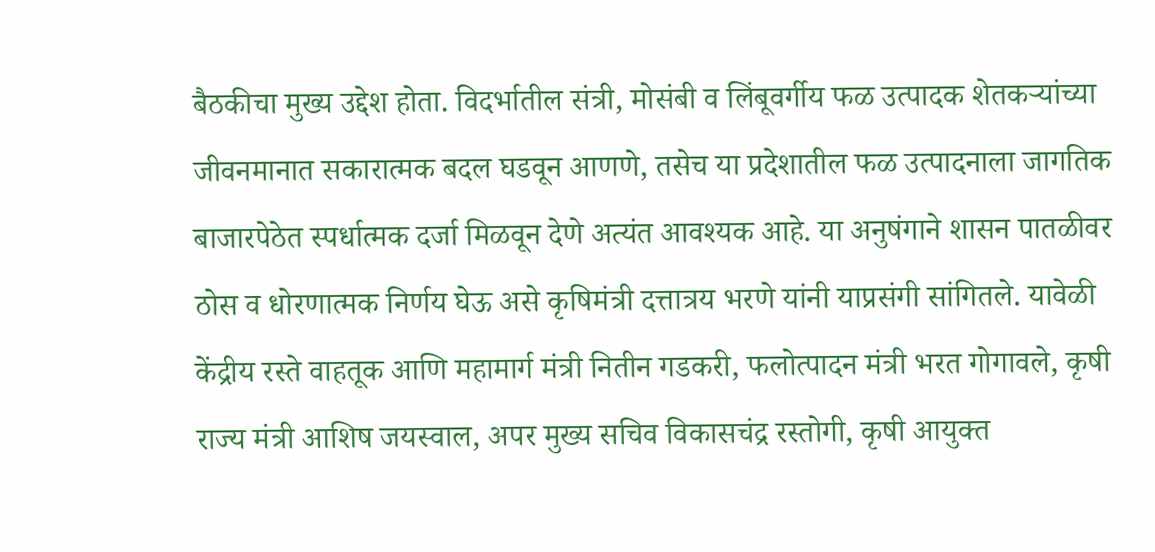बैठकीचा मुख्य उद्देश होता. विदर्भातील संत्री, मोसंबी व लिंबूवर्गीय फळ उत्पादक शेतकऱ्यांच्या जीवनमानात सकारात्मक बदल घडवून आणणे, तसेच या प्रदेशातील फळ उत्पादनाला जागतिक बाजारपेठेत स्पर्धात्मक दर्जा मिळवून देणे अत्यंत आवश्यक आहे. या अनुषंगाने शासन पातळीवर ठोस व धोरणात्मक निर्णय घेऊ असे कृषिमंत्री दत्तात्रय भरणे यांनी याप्रसंगी सांगितले. यावेळी केंद्रीय रस्ते वाहतूक आणि महामार्ग मंत्री नितीन गडकरी, फलोत्पादन मंत्री भरत गोगावले, कृषी राज्य मंत्री आशिष जयस्वाल, अपर मुख्य सचिव विकासचंद्र रस्तोगी, कृषी आयुक्त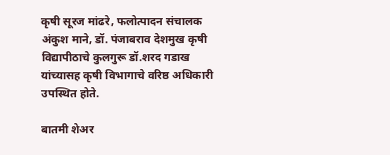कृषी सूरज मांढरे, फलोत्पादन संचालक अंकुश माने, डॉ. पंजाबराव देशमुख कृषी विद्यापीठाचे कुलगुरू डॉ.शरद गडाख यांच्यासह कृषी विभागाचे वरिष्ठ अधिकारी उपस्थित होते.

बातमी शेअर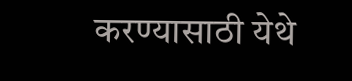करण्यासाठी येथे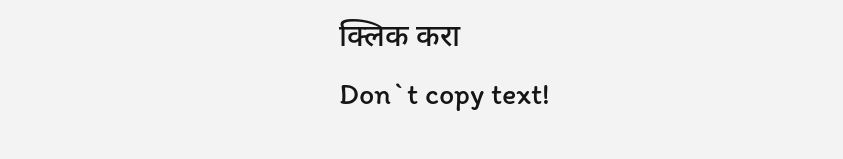क्लिक करा
Don`t copy text!